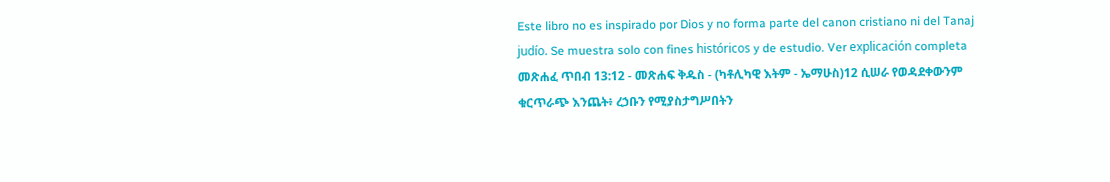Este libro no es inspirado por Dios y no forma parte del canon cristiano ni del Tanaj judío. Se muestra solo con fines históricos y de estudio. Ver explicación completa መጽሐፈ ጥበብ 13:12 - መጽሐፍ ቅዱስ - (ካቶሊካዊ እትም - ኤማሁስ)12 ሲሠራ የወዳደቀውንም ቁርጥራጭ እንጨት፥ ረኃቡን የሚያስታግሥበትን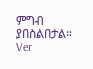ምግብ ያበስልበታል። Ver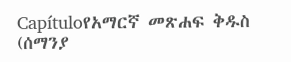Capítuloየአማርኛ መጽሐፍ ቅዱስ (ሰማንያ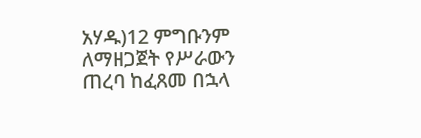አሃዱ)12 ምግቡንም ለማዘጋጀት የሥራውን ጠረባ ከፈጸመ በኋላ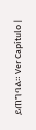ይጠግባል። Ver Capítulo |